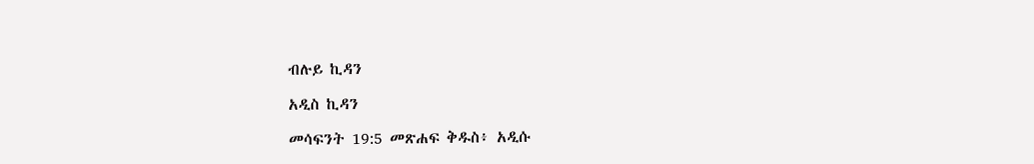ብሉይ ኪዳን

አዲስ ኪዳን

መሳፍንት 19:5 መጽሐፍ ቅዱስ፥ አዲሱ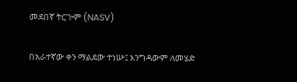መደበኛ ትርጒም (NASV)

በአራተኛው ቀን ማልደው ተነሡ፤ እንግዳውም ለመሄድ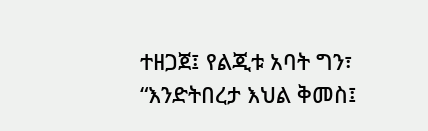ተዘጋጀ፤ የልጂቱ አባት ግን፣ “እንድትበረታ እህል ቅመስ፤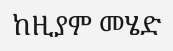ከዚያም መሄድ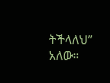ትችላለህ” አለው።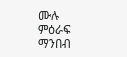ሙሉ ምዕራፍ ማንበብ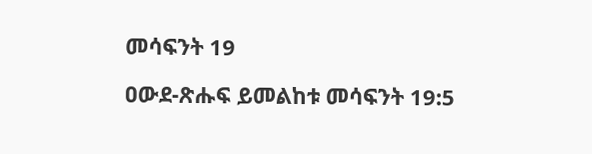መሳፍንት 19

ዐውደ-ጽሑፍ ይመልከቱ መሳፍንት 19:5